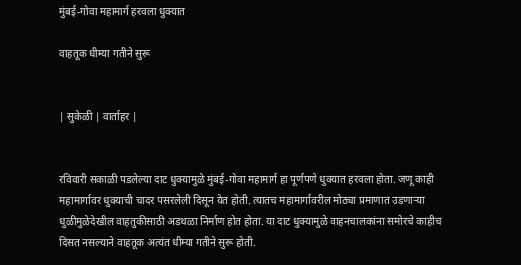मुंबई-गोवा महामार्ग हरवला धुक्यात

वाहतूक धीम्या गतीने सुरू


| सुकेळी | वार्ताहर |


रविवारी सकाळी पडलेल्या दाट धुक्यामुळे मुंबई-गोवा महामार्ग हा पूर्णपणे धुक्यात हरवला होता. जणू काही महामार्गावर धुक्याची चादर पसरलेली दिसून येत होती. त्यातच महामार्गावरील मोठ्या प्रमाणात उडणाऱ्या धुळीमुळेदेखील वाहतुकीसाठी अडथळा निर्माण होत होता. या दाट धुक्यामुळे वाहनचालकांना समोरचे काहीच दिसत नसल्याने वाहतूक अत्यंत धीम्या गतीने सुरू होती.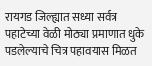रायगड जिल्ह्यात सध्या सर्वत्र पहाटेच्या वेळी मोठ्या प्रमाणात धुके पडलेल्याचे चित्र पहावयास मिळत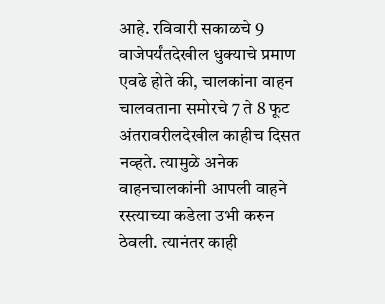आहे. रविवारी सकाळचे 9 वाजेपर्यंतदेखील धुक्याचे प्रमाण एवढे होते की, चालकांना वाहन चालवताना समोरचे 7 ते 8 फूट अंतरावरीलदेखील काहीच दिसत नव्हते. त्यामुळे अनेक वाहनचालकांनी आपली वाहने रस्त्याच्या कडेला उभी करुन ठेवली. त्यानंतर काही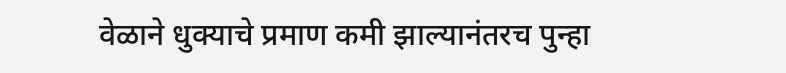वेळाने धुक्याचे प्रमाण कमी झाल्यानंतरच पुन्हा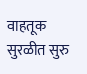वाहतूक सुरळीत सुरु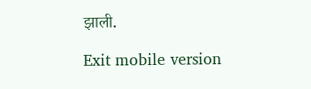झाली.

Exit mobile version